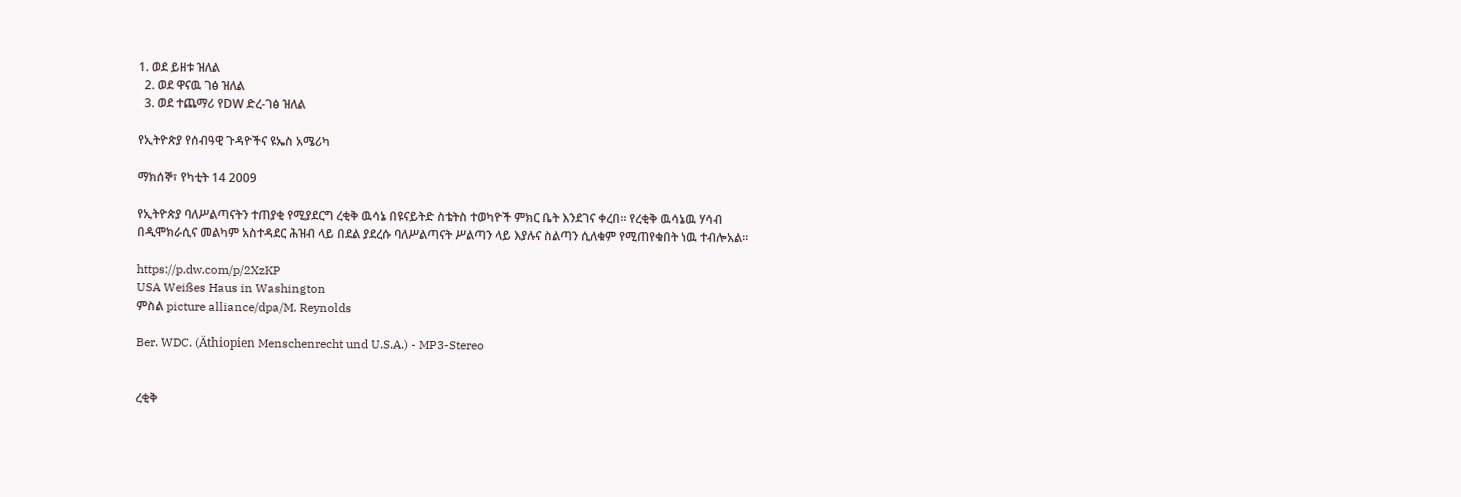1. ወደ ይዘቱ ዝለል
  2. ወደ ዋናዉ ገፅ ዝለል
  3. ወደ ተጨማሪ የDW ድረ-ገፅ ዝለል

የኢትዮጵያ የሰብዓዊ ጉዳዮችና ዩኤስ አሜሪካ

ማክሰኞ፣ የካቲት 14 2009

የኢትዮጵያ ባለሥልጣናትን ተጠያቂ የሚያደርግ ረቂቅ ዉሳኔ በዩናይትድ ስቴትስ ተወካዮች ምክር ቤት እንደገና ቀረበ። የረቂቅ ዉሳኔዉ ሃሳብ በዲሞክራሲና መልካም አስተዳደር ሕዝብ ላይ በደል ያደረሱ ባለሥልጣናት ሥልጣን ላይ እያሉና ስልጣን ሲለቁም የሚጠየቁበት ነዉ ተብሎአል።

https://p.dw.com/p/2XzKP
USA Weißes Haus in Washington
ምስል picture alliance/dpa/M. Reynolds

Ber. WDC. (Äthiopien Menschenrecht und U.S.A.) - MP3-Stereo


ረቂቅ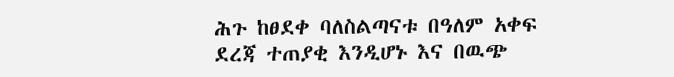ሕጉ ከፀደቀ ባለስልጣናቱ በዓለም አቀፍ ደረጃ ተጠያቂ እንዲሆኑ እና በዉጭ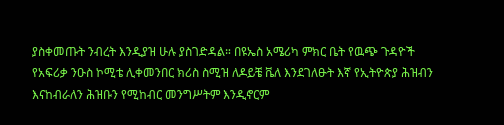ያስቀመጡት ንብረት እንዲያዝ ሁሉ ያስገድዳል። በዩኤስ አሜሪካ ምክር ቤት የዉጭ ጉዳዮች የአፍሪቃ ንዑስ ኮሚቴ ሊቀመንበር ክሪስ ስሚዝ ለዶይቼ ቬለ እንደገለፁት እኛ የኢትዮጵያ ሕዝብን እናከብራለን ሕዝቡን የሚከብር መንግሥትም እንዲኖርም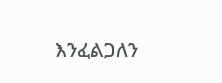እንፈልጋለን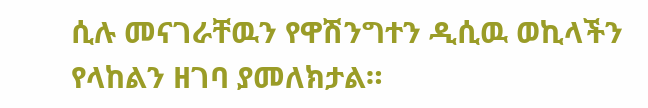ሲሉ መናገራቸዉን የዋሽንግተን ዲሲዉ ወኪላችን የላከልን ዘገባ ያመለክታል።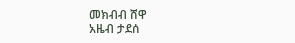መክብብ ሸዋ
አዜብ ታደሰ